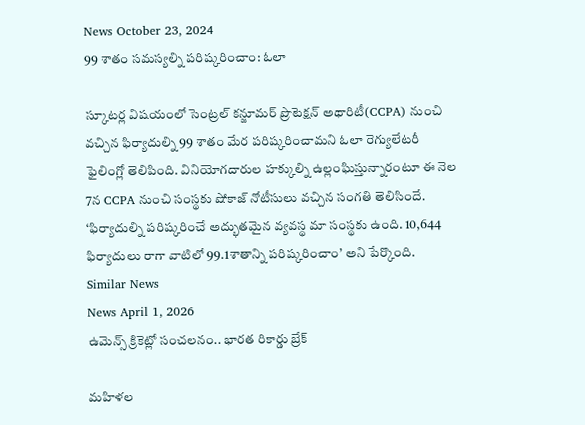News October 23, 2024
99 శాతం సమస్యల్ని పరిష్కరించాం: ఓలా

స్కూటర్ల విషయంలో సెంట్రల్ కన్జూమర్ ప్రొటెక్షన్ అథారిటీ(CCPA) నుంచి వచ్చిన ఫిర్యాదుల్ని 99 శాతం మేర పరిష్కరించామని ఓలా రెగ్యులేటరీ ఫైలింగ్లో తెలిపింది. వినియోగదారుల హక్కుల్ని ఉల్లంఘిస్తున్నారంటూ ఈ నెల 7న CCPA నుంచి సంస్థకు షోకాజ్ నోటీసులు వచ్చిన సంగతి తెలిసిందే. ‘ఫిర్యాదుల్ని పరిష్కరించే అద్భుతమైన వ్యవస్థ మా సంస్థకు ఉంది. 10,644 ఫిర్యాదులు రాగా వాటిలో 99.1శాతాన్ని పరిష్కరించాం’ అని పేర్కొంది.
Similar News
News April 1, 2026
ఉమెన్స్ క్రికెట్లో సంచలనం.. భారత రికార్డు బ్రేక్

మహిళల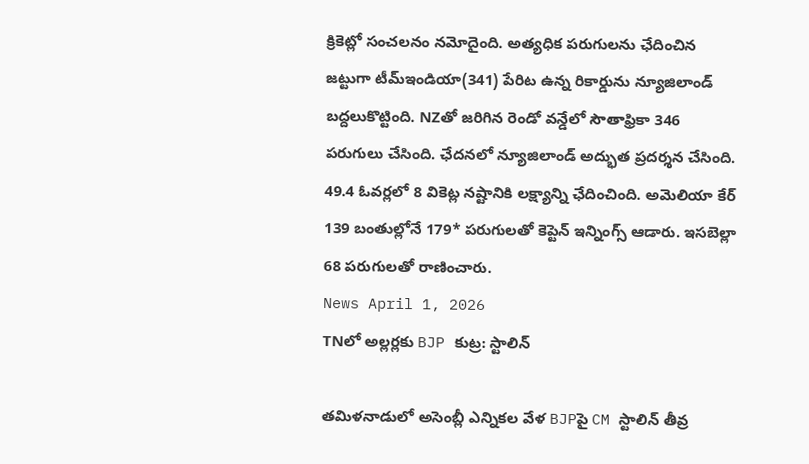క్రికెట్లో సంచలనం నమోదైంది. అత్యధిక పరుగులను ఛేదించిన జట్టుగా టీమ్ఇండియా(341) పేరిట ఉన్న రికార్డును న్యూజిలాండ్ బద్దలుకొట్టింది. NZతో జరిగిన రెండో వన్డేలో సౌతాఫ్రికా 346 పరుగులు చేసింది. ఛేదనలో న్యూజిలాండ్ అద్భుత ప్రదర్శన చేసింది. 49.4 ఓవర్లలో 8 వికెట్ల నష్టానికి లక్ష్యాన్ని ఛేదించింది. అమెలియా కేర్ 139 బంతుల్లోనే 179* పరుగులతో కెప్టెన్ ఇన్నింగ్స్ ఆడారు. ఇసబెల్లా 68 పరుగులతో రాణించారు.
News April 1, 2026
TNలో అల్లర్లకు BJP కుట్ర: స్టాలిన్

తమిళనాడులో అసెంబ్లీ ఎన్నికల వేళ BJPపై CM స్టాలిన్ తీవ్ర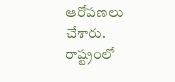ఆరోపణలు చేశారు. రాష్ట్రంలో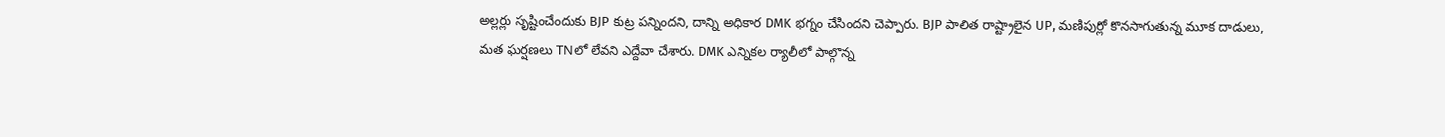అల్లర్లు సృష్టించేందుకు BJP కుట్ర పన్నిందని, దాన్ని అధికార DMK భగ్నం చేసిందని చెప్పారు. BJP పాలిత రాష్ట్రాలైన UP, మణిపుర్లో కొనసాగుతున్న మూక దాడులు, మత ఘర్షణలు TNలో లేవని ఎద్దేవా చేశారు. DMK ఎన్నికల ర్యాలీలో పాల్గొన్న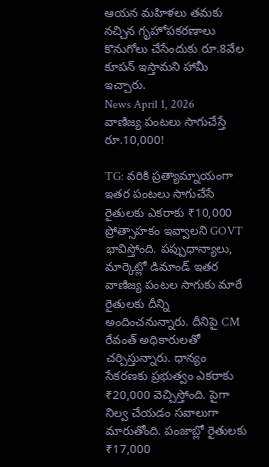ఆయన మహిళలు తమకు నచ్చిన గృహోపకరణాలు కొనుగోలు చేసేందుకు రూ.8వేల కూపన్ ఇస్తామని హామీ ఇచ్చారు.
News April 1, 2026
వాణిజ్య పంటలు సాగుచేస్తే రూ.10,000!

TG: వరికి ప్రత్యామ్నాయంగా ఇతర పంటలు సాగుచేసే రైతులకు ఎకరాకు ₹10,000 ప్రోత్సాహకం ఇవ్వాలని GOVT భావిస్తోంది. పప్పుధాన్యాలు, మార్కెట్లో డిమాండ్ ఇతర వాణిజ్య పంటల సాగుకు మారే రైతులకు దీన్ని అందించనున్నారు. దీనిపై CM రేవంత్ అధికారులతో చర్చిస్తున్నారు. ధాన్యం సేకరణకు ప్రభుత్వం ఎకరాకు ₹20,000 వెచ్చిస్తోంది. పైగా నిల్వ చేయడం సవాలుగా మారుతోంది. పంజాబ్లో రైతులకు ₹17,000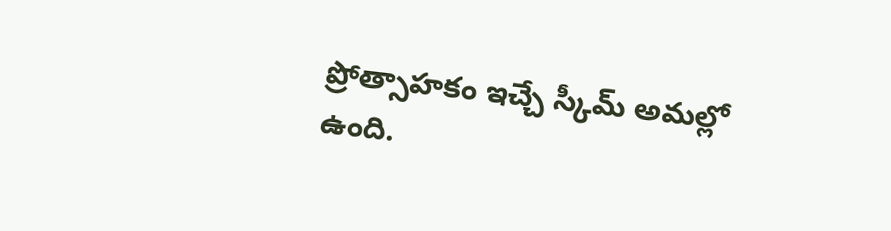ప్రోత్సాహకం ఇచ్చే స్కీమ్ అమల్లో ఉంది.